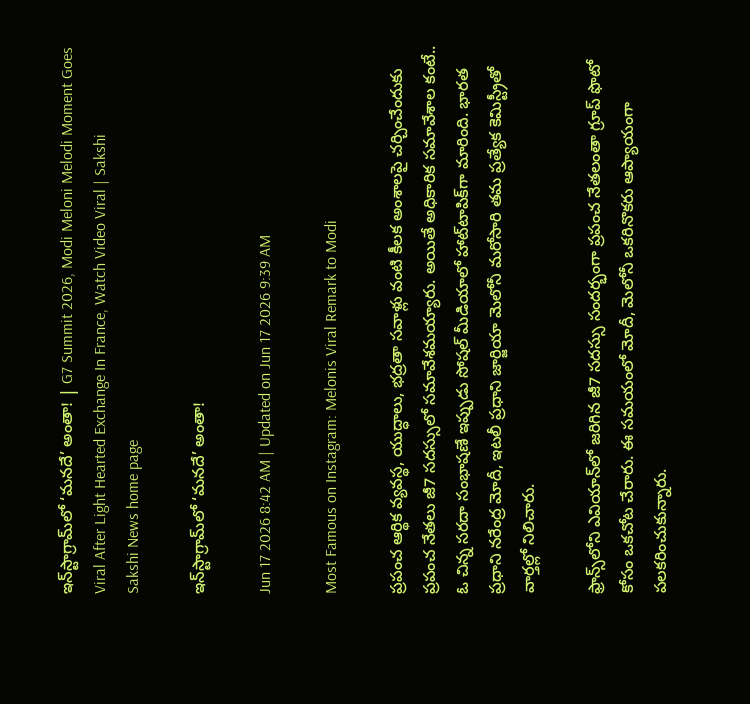ఇన్‌స్టాగ్రామ్‌లో ‘మనదే’ అంతా! | G7 Summit 2026, Modi Meloni Melodi Moment Goes Viral After Light Hearted Exchange In France, Watch Video Viral | Sakshi
Sakshi News home page

ఇన్‌స్టాగ్రామ్‌లో ‘మనదే’ అంతా!

Jun 17 2026 8:42 AM | Updated on Jun 17 2026 9:39 AM

Most Famous on Instagram: Melonis Viral Remark to Modi

ప్రపంచ ఆర్థిక వ్యవస్థ, యుద్ధాలు, భద్రతా సవాళ్లు వంటి కీలక అంశాలపై చర్చించేందుకు ప్రపంచ నేతలు జీ7 సదస్సులో సమావేశమయ్యారు. అయితే అధికారిక సమావేశాల కంటే.. ఓ చిన్న సరదా సంభాషణే ఇప్పుడు సోషల్ మీడియాలో హాట్‌టాపిక్‌గా మారింది. భారత ప్రధాని నరేంద్ర మోదీ, ఇటలీ ప్రధాని జార్జియా మెలోనీ మరోసారి తమ ప్రత్యేక కెమిస్ట్రీతో వార్తల్లో నిలిచారు.

ఫ్రాన్స్‌లోని ఎవియాన్‌లో జరిగిన జీ7 సదస్సు సందర్భంగా ప్రపంచ నేతలంతా గ్రూప్‌ ఫొటో కోసం ఒకచోట చేరారు. ఈ సమయంలో మోదీ, మెలోనీ ఒకరినొకరు ఆప్యాయంగా పలకరించుకున్నారు.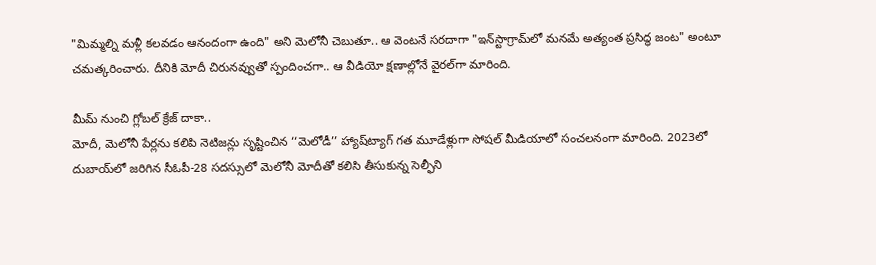"మిమ్మల్ని మళ్లీ కలవడం ఆనందంగా ఉంది" అని మెలోనీ చెబుతూ.. ఆ వెంటనే సరదాగా "ఇన్‌స్టాగ్రామ్‌లో మనమే అత్యంత ప్రసిద్ధ జంట" అంటూ చమత్కరించారు. దీనికి మోదీ చిరునవ్వుతో స్పందించగా.. ఆ వీడియో క్షణాల్లోనే వైరల్‌గా మారింది.

మీమ్‌ నుంచి గ్లోబల్‌ క్రేజ్‌ దాకా..
మోదీ, మెలోనీ పేర్లను కలిపి నెటిజన్లు సృష్టించిన ‘‘మెలోడీ’’ హ్యాష్‌ట్యాగ్‌ గత మూడేళ్లుగా సోషల్ మీడియాలో సంచలనంగా మారింది. 2023లో దుబాయ్‌లో జరిగిన సీఓపీ-28 సదస్సులో మెలోనీ మోదీతో కలిసి తీసుకున్న సెల్ఫీని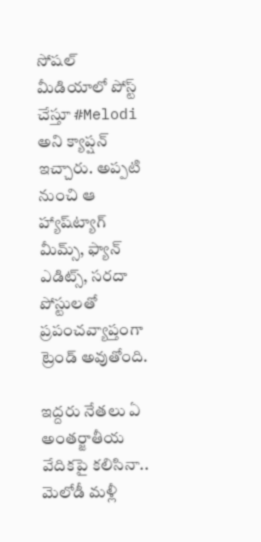సోషల్ మీడియాలో పోస్ట్‌ చేస్తూ #Melodi అని క్యాప్షన్‌ ఇచ్చారు. అప్పటి నుంచి ఆ హ్యాష్‌ట్యాగ్‌ మీమ్స్‌, ఫ్యాన్‌ ఎడిట్స్‌, సరదా పోస్టులతో ప్రపంచవ్యాప్తంగా ట్రెండ్‌ అవుతోంది.

ఇద్దరు నేతలు ఏ అంతర్జాతీయ వేదికపై కలిసినా.. మెలోడీ మళ్లీ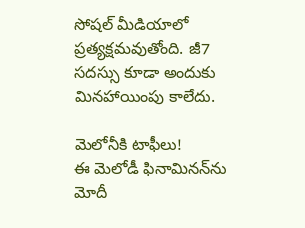సోషల్ మీడియాలో ప్రత్యక్షమవుతోంది. జీ7 సదస్సు కూడా అందుకు మినహాయింపు కాలేదు.

మెలోనీకి టాఫీలు!
ఈ మెలోడీ ఫినామినన్‌ను మోదీ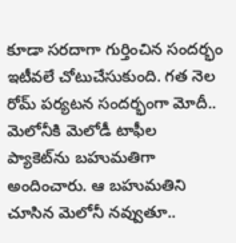కూడా సరదాగా గుర్తించిన సందర్భం ఇటీవలే చోటుచేసుకుంది. గత నెల రోమ్‌ పర్యటన సందర్భంగా మోదీ.. మెలోనీకి మెలోడీ టాఫీల ప్యాకెట్‌ను బహుమతిగా అందించారు. ఆ బహుమతిని చూసిన మెలోనీ నవ్వుతూ..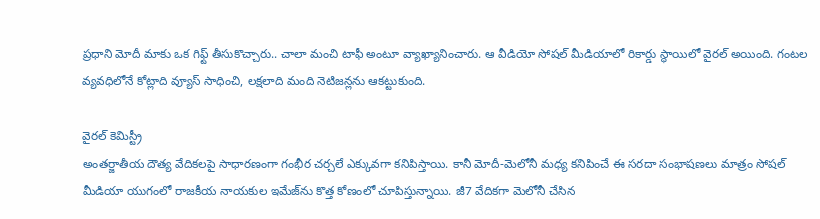ప్రధాని మోదీ మాకు ఒక గిఫ్ట్‌ తీసుకొచ్చారు.. చాలా మంచి టాఫీ అంటూ వ్యాఖ్యానించారు. ఆ వీడియో సోషల్ మీడియాలో రికార్డు స్థాయిలో వైరల్‌ అయింది. గంటల వ్యవధిలోనే కోట్లాది వ్యూస్‌ సాధించి, లక్షలాది మంది నెటిజన్లను ఆకట్టుకుంది.

వైరల్‌ కెమిస్ట్రీ
అంతర్జాతీయ దౌత్య వేదికలపై సాధారణంగా గంభీర చర్చలే ఎక్కువగా కనిపిస్తాయి. కానీ మోదీ-మెలోనీ మధ్య కనిపించే ఈ సరదా సంభాషణలు మాత్రం సోషల్ మీడియా యుగంలో రాజకీయ నాయకుల ఇమేజ్‌ను కొత్త కోణంలో చూపిస్తున్నాయి. జీ7 వేదికగా మెలోనీ చేసిన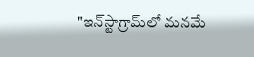"ఇన్‌స్టాగ్రామ్‌లో మనమే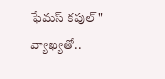ఫేమస్‌ కపుల్‌" వ్యాఖ్యతో..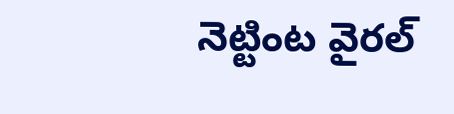నెట్టింట వైరల్‌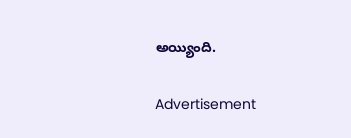అయ్యింది.

Advertisement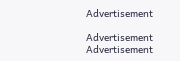Advertisement

Advertisement
Advertisement